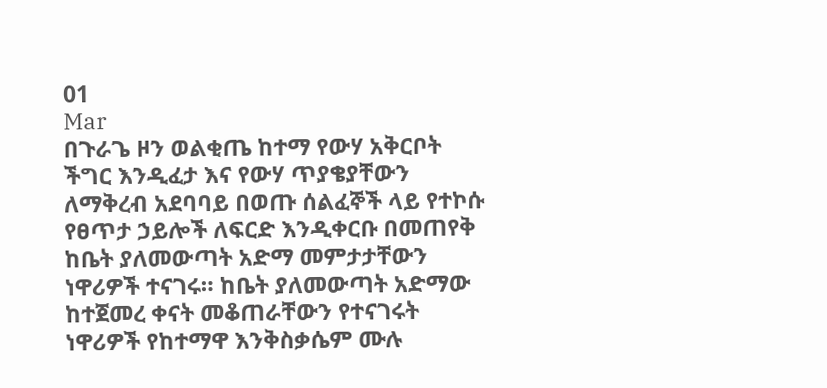01
Mar
በጉራጌ ዞን ወልቂጤ ከተማ የውሃ አቅርቦት ችግር እንዲፈታ እና የውሃ ጥያቄያቸውን ለማቅረብ አደባባይ በወጡ ሰልፈኞች ላይ የተኮሱ የፀጥታ ኃይሎች ለፍርድ እንዲቀርቡ በመጠየቅ ከቤት ያለመውጣት አድማ መምታታቸውን ነዋሪዎች ተናገሩ። ከቤት ያለመውጣት አድማው ከተጀመረ ቀናት መቆጠራቸውን የተናገሩት ነዋሪዎች የከተማዋ እንቅስቃሴም ሙሉ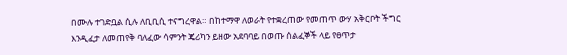በሙሉ ተገድቧል ሲሉ ለቢቢሲ ተናግረዋል። በከተማዋ ለወራት የተቋረጠው የመጠጥ ውሃ አቅርቦት ችግር እንዲፈታ ለመጠየቅ ባለፈው ሳምንት ጄሪካን ይዘው አደባባይ በወጡ ሰልፈኞች ላይ የፀጥታ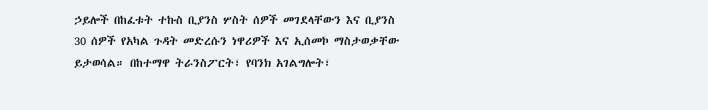ኃይሎች በከፈቱት ተኩስ ቢያንስ ሦስት ሰዎች መገደላቸውን እና ቢያንስ 30 ሰዎች የአካል ጉዳት መድረሱን ነዋሪዎች እና ኢሰመኮ ማስታወቃቸው ይታወሳል። በከተማዋ ትራንስፖርት፣ የባንክ አገልግሎት፣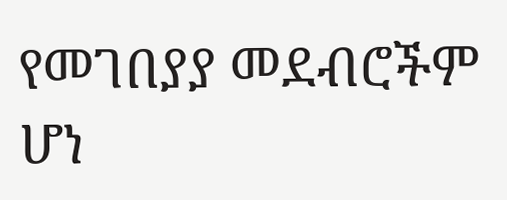የመገበያያ መደብሮችም ሆነ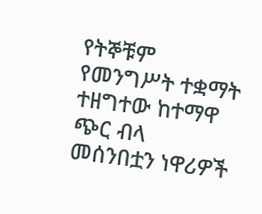የትኞቹም የመንግሥት ተቋማት ተዘግተው ከተማዋ ጭር ብላ መሰንበቷን ነዋሪዎች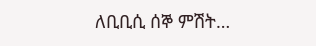ለቢቢሲ ሰኞ ምሽት…